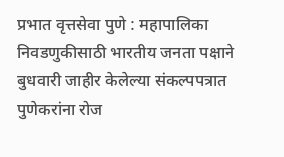प्रभात वृत्तसेवा पुणे : महापालिका निवडणुकीसाठी भारतीय जनता पक्षाने बुधवारी जाहीर केलेल्या संकल्पपत्रात पुणेकरांना रोज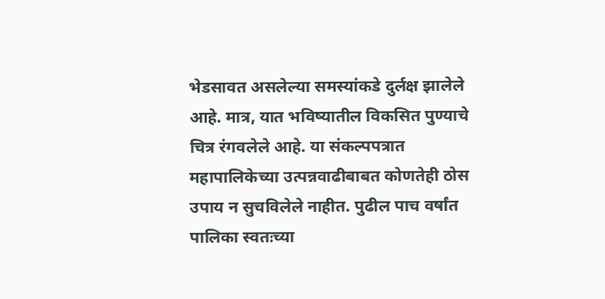भेडसावत असलेल्या समस्यांकडे दुर्लक्ष झालेले आहे. मात्र, यात भविष्यातील विकसित पुण्याचे चित्र रंगवलेले आहे. या संकल्पपत्रात महापालिकेच्या उत्पन्नवाढीबाबत कोणतेही ठोस उपाय न सुचविलेले नाहीत. पुढील पाच वर्षांत पालिका स्वतःच्या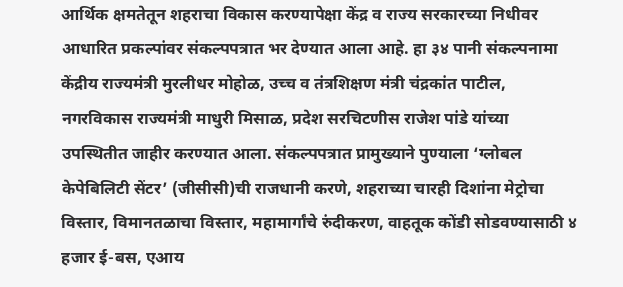आर्थिक क्षमतेतून शहराचा विकास करण्यापेक्षा केंद्र व राज्य सरकारच्या निधीवर आधारित प्रकल्पांवर संकल्पपत्रात भर देण्यात आला आहे. हा ३४ पानी संकल्पनामा केंद्रीय राज्यमंत्री मुरलीधर मोहोळ, उच्च व तंत्रशिक्षण मंत्री चंद्रकांत पाटील, नगरविकास राज्यमंत्री माधुरी मिसाळ, प्रदेश सरचिटणीस राजेश पांडे यांच्या उपस्थितीत जाहीर करण्यात आला. संकल्पपत्रात प्रामुख्याने पुण्याला ‘ग्लोबल केपेबिलिटी सेंटर’ (जीसीसी)ची राजधानी करणे, शहराच्या चारही दिशांना मेट्रोचा विस्तार, विमानतळाचा विस्तार, महामार्गांचे रुंदीकरण, वाहतूक कोंडी सोडवण्यासाठी ४ हजार ई-बस, एआय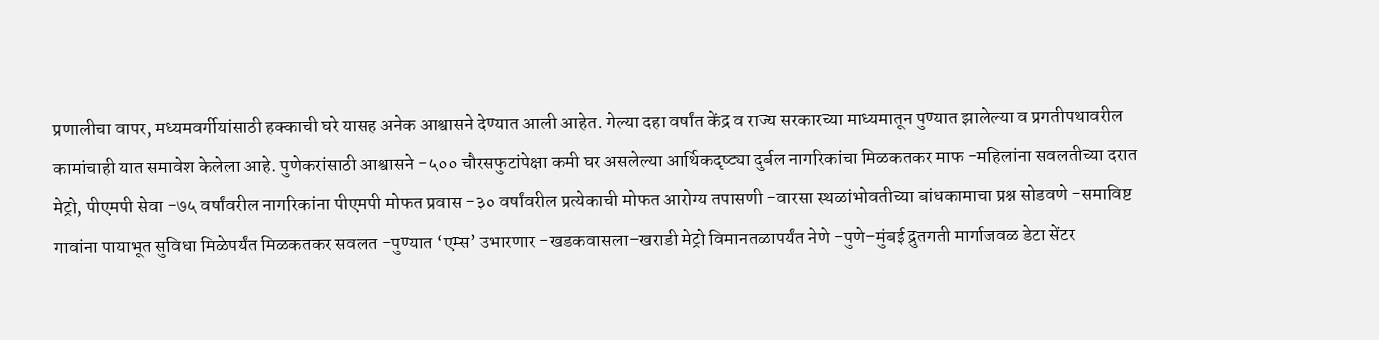प्रणालीचा वापर, मध्यमवर्गीयांसाठी हक्काची घरे यासह अनेक आश्वासने देण्यात आली आहेत. गेल्या दहा वर्षांत केंद्र व राज्य सरकारच्या माध्यमातून पुण्यात झालेल्या व प्रगतीपथावरील कामांचाही यात समावेश केलेला आहे. पुणेकरांसाठी आश्वासने -५०० चौरसफुटांपेक्षा कमी घर असलेल्या आर्थिकदृष्ट्या दुर्बल नागरिकांचा मिळकतकर माफ -महिलांना सवलतीच्या दरात मेट्रो, पीएमपी सेवा -७५ वर्षांवरील नागरिकांना पीएमपी मोफत प्रवास -३० वर्षांवरील प्रत्येकाची मोफत आरोग्य तपासणी -वारसा स्थळांभोवतीच्या बांधकामाचा प्रश्न सोडवणे -समाविष्ट गावांना पायाभूत सुविधा मिळेपर्यंत मिळकतकर सवलत -पुण्यात ‘एम्स’ उभारणार -खडकवासला–खराडी मेट्रो विमानतळापर्यंत नेणे -पुणे–मुंबई द्रुतगती मार्गाजवळ डेटा सेंटर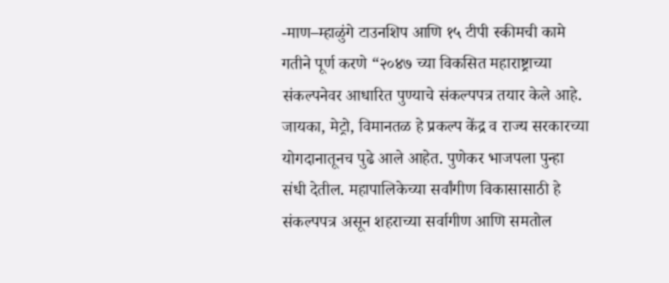-माण–म्हाळुंगे टाउनशिप आणि १५ टीपी स्कीमची कामे गतीने पूर्ण करणे “२०४७ च्या विकसित महाराष्ट्राच्या संकल्पनेवर आधारित पुण्याचे संकल्पपत्र तयार केले आहे. जायका, मेट्रो, विमानतळ हे प्रकल्प केंद्र व राज्य सरकारच्या योगदानातूनच पुढे आले आहेत. पुणेकर भाजपला पुन्हा संधी देतील. महापालिकेच्या सर्वांगीण विकासासाठी हे संकल्पपत्र असून शहराच्या सर्वागीण आणि समतोल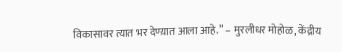विकासावर त्यात भर देण्य़ात आला आहे.” – मुरलीधर मोहोळ, केंद्रीय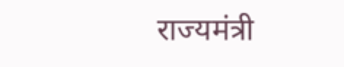राज्यमंत्री